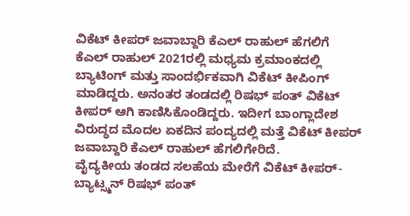ವಿಕೆಟ್ ಕೀಪರ್ ಜವಾಬ್ದಾರಿ ಕೆಎಲ್ ರಾಹುಲ್ ಹೆಗಲಿಗೆ
ಕೆಎಲ್ ರಾಹುಲ್ 2021ರಲ್ಲಿ ಮಧ್ಯಮ ಕ್ರಮಾಂಕದಲ್ಲಿ ಬ್ಯಾಟಿಂಗ್ ಮತ್ತು ಸಾಂದರ್ಭಿಕವಾಗಿ ವಿಕೆಟ್ ಕೀಪಿಂಗ್ ಮಾಡಿದ್ದರು. ಅನಂತರ ತಂಡದಲ್ಲಿ ರಿಷಭ್ ಪಂತ್ ವಿಕೆಟ್ ಕೀಪರ್ ಆಗಿ ಕಾಣಿಸಿಕೊಂಡಿದ್ದರು. ಇದೀಗ ಬಾಂಗ್ಲಾದೇಶ ವಿರುದ್ಧದ ಮೊದಲ ಏಕದಿನ ಪಂದ್ಯದಲ್ಲಿ ಮತ್ತೆ ವಿಕೆಟ್ ಕೀಪರ್ ಜವಾಬ್ದಾರಿ ಕೆಎಲ್ ರಾಹುಲ್ ಹೆಗಲಿಗೇರಿದೆ.
ವೈದ್ಯಕೀಯ ತಂಡದ ಸಲಹೆಯ ಮೇರೆಗೆ ವಿಕೆಟ್ ಕೀಪರ್-ಬ್ಯಾಟ್ಸ್ಮನ್ ರಿಷಭ್ ಪಂತ್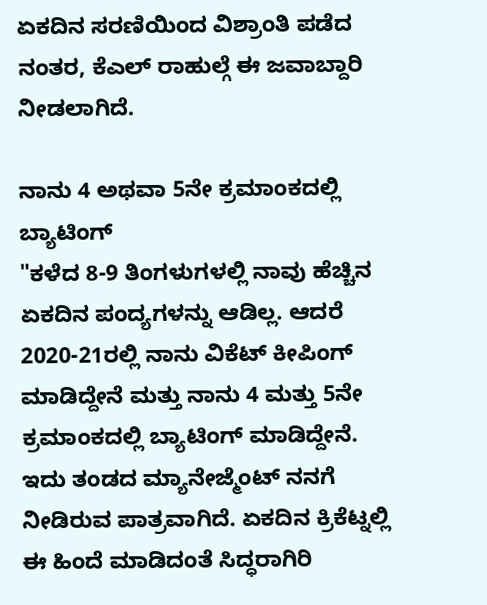ಏಕದಿನ ಸರಣಿಯಿಂದ ವಿಶ್ರಾಂತಿ ಪಡೆದ ನಂತರ, ಕೆಎಲ್ ರಾಹುಲ್ಗೆ ಈ ಜವಾಬ್ದಾರಿ ನೀಡಲಾಗಿದೆ.

ನಾನು 4 ಅಥವಾ 5ನೇ ಕ್ರಮಾಂಕದಲ್ಲಿ ಬ್ಯಾಟಿಂಗ್
"ಕಳೆದ 8-9 ತಿಂಗಳುಗಳಲ್ಲಿ ನಾವು ಹೆಚ್ಚಿನ ಏಕದಿನ ಪಂದ್ಯಗಳನ್ನು ಆಡಿಲ್ಲ. ಆದರೆ 2020-21ರಲ್ಲಿ ನಾನು ವಿಕೆಟ್ ಕೀಪಿಂಗ್ ಮಾಡಿದ್ದೇನೆ ಮತ್ತು ನಾನು 4 ಮತ್ತು 5ನೇ ಕ್ರಮಾಂಕದಲ್ಲಿ ಬ್ಯಾಟಿಂಗ್ ಮಾಡಿದ್ದೇನೆ. ಇದು ತಂಡದ ಮ್ಯಾನೇಜ್ಮೆಂಟ್ ನನಗೆ ನೀಡಿರುವ ಪಾತ್ರವಾಗಿದೆ. ಏಕದಿನ ಕ್ರಿಕೆಟ್ನಲ್ಲಿ ಈ ಹಿಂದೆ ಮಾಡಿದಂತೆ ಸಿದ್ಧರಾಗಿರಿ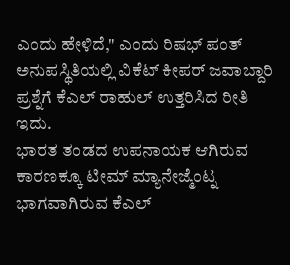ಎಂದು ಹೇಳಿದೆ," ಎಂದು ರಿಷಭ್ ಪಂತ್ ಅನುಪಸ್ಥಿತಿಯಲ್ಲಿ ವಿಕೆಟ್ ಕೀಪರ್ ಜವಾಬ್ದಾರಿ ಪ್ರಶ್ನೆಗೆ ಕೆಎಲ್ ರಾಹುಲ್ ಉತ್ತರಿಸಿದ ರೀತಿ ಇದು.
ಭಾರತ ತಂಡದ ಉಪನಾಯಕ ಆಗಿರುವ ಕಾರಣಕ್ಕೂ ಟೀಮ್ ಮ್ಯಾನೇಜ್ಮೆಂಟ್ನ ಭಾಗವಾಗಿರುವ ಕೆಎಲ್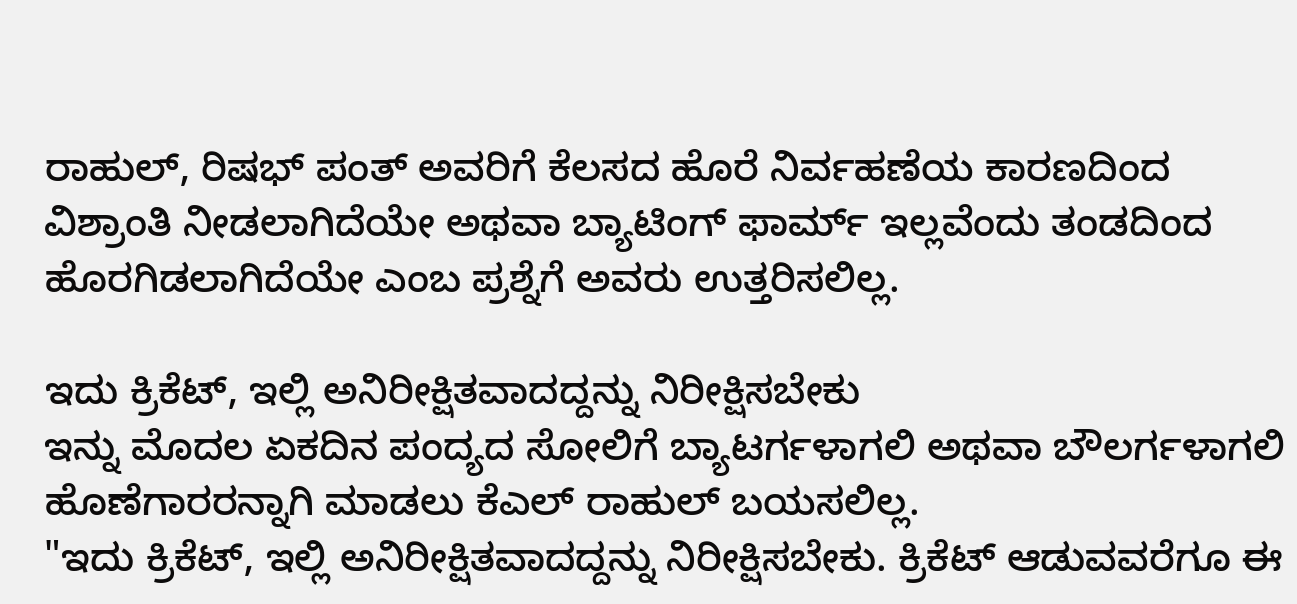ರಾಹುಲ್, ರಿಷಭ್ ಪಂತ್ ಅವರಿಗೆ ಕೆಲಸದ ಹೊರೆ ನಿರ್ವಹಣೆಯ ಕಾರಣದಿಂದ ವಿಶ್ರಾಂತಿ ನೀಡಲಾಗಿದೆಯೇ ಅಥವಾ ಬ್ಯಾಟಿಂಗ್ ಫಾರ್ಮ್ ಇಲ್ಲವೆಂದು ತಂಡದಿಂದ ಹೊರಗಿಡಲಾಗಿದೆಯೇ ಎಂಬ ಪ್ರಶ್ನೆಗೆ ಅವರು ಉತ್ತರಿಸಲಿಲ್ಲ.

ಇದು ಕ್ರಿಕೆಟ್, ಇಲ್ಲಿ ಅನಿರೀಕ್ಷಿತವಾದದ್ದನ್ನು ನಿರೀಕ್ಷಿಸಬೇಕು
ಇನ್ನು ಮೊದಲ ಏಕದಿನ ಪಂದ್ಯದ ಸೋಲಿಗೆ ಬ್ಯಾಟರ್ಗಳಾಗಲಿ ಅಥವಾ ಬೌಲರ್ಗಳಾಗಲಿ ಹೊಣೆಗಾರರನ್ನಾಗಿ ಮಾಡಲು ಕೆಎಲ್ ರಾಹುಲ್ ಬಯಸಲಿಲ್ಲ.
"ಇದು ಕ್ರಿಕೆಟ್, ಇಲ್ಲಿ ಅನಿರೀಕ್ಷಿತವಾದದ್ದನ್ನು ನಿರೀಕ್ಷಿಸಬೇಕು. ಕ್ರಿಕೆಟ್ ಆಡುವವರೆಗೂ ಈ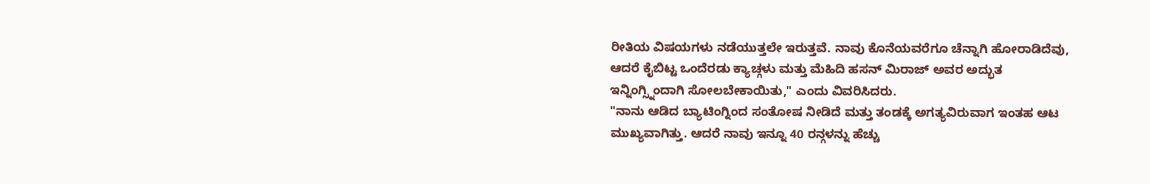ರೀತಿಯ ವಿಷಯಗಳು ನಡೆಯುತ್ತಲೇ ಇರುತ್ತವೆ. ನಾವು ಕೊನೆಯವರೆಗೂ ಚೆನ್ನಾಗಿ ಹೋರಾಡಿದೆವು, ಆದರೆ ಕೈಬಿಟ್ಟ ಒಂದೆರಡು ಕ್ಯಾಚ್ಗಳು ಮತ್ತು ಮೆಹಿದಿ ಹಸನ್ ಮಿರಾಜ್ ಅವರ ಅದ್ಭುತ ಇನ್ನಿಂಗ್ಸ್ನಿಂದಾಗಿ ಸೋಲಬೇಕಾಯಿತು," ಎಂದು ವಿವರಿಸಿದರು.
"ನಾನು ಆಡಿದ ಬ್ಯಾಟಿಂಗ್ನಿಂದ ಸಂತೋಷ ನೀಡಿದೆ ಮತ್ತು ತಂಡಕ್ಕೆ ಅಗತ್ಯವಿರುವಾಗ ಇಂತಹ ಆಟ ಮುಖ್ಯವಾಗಿತ್ತು. ಆದರೆ ನಾವು ಇನ್ನೂ 40 ರನ್ಗಳನ್ನು ಹೆಚ್ಚು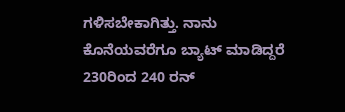ಗಳಿಸಬೇಕಾಗಿತ್ತು. ನಾನು ಕೊನೆಯವರೆಗೂ ಬ್ಯಾಟ್ ಮಾಡಿದ್ದರೆ 230ರಿಂದ 240 ರನ್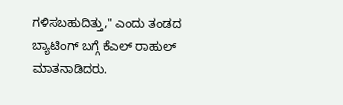ಗಳಿಸಬಹುದಿತ್ತು," ಎಂದು ತಂಡದ ಬ್ಯಾಟಿಂಗ್ ಬಗ್ಗೆ ಕೆಎಲ್ ರಾಹುಲ್ ಮಾತನಾಡಿದರು.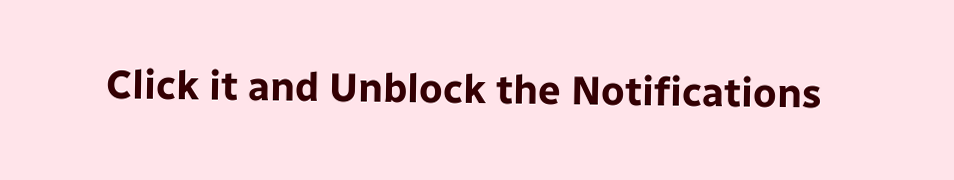Click it and Unblock the Notifications